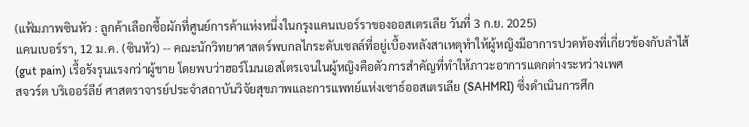(แฟ้มภาพซินหัว : ลูกค้าเลือกซื้อผักที่ศูนย์การค้าแห่งหนึ่งในกรุงแคนเบอร์ราของออสเตรเลีย วันที่ 3 ก.ย. 2025)
แคนเบอร์รา, 12 ม.ค. (ซินหัว) -- คณะนักวิทยาศาสตร์พบกลไกระดับเซลล์ที่อยู่เบื้องหลังสาเหตุทำให้ผู้หญิงมีอาการปวดท้องที่เกี่ยวข้องกับลำไส้ (gut pain) เรื้อรังรุนแรงกว่าผู้ชาย โดยพบว่าฮอร์โมนเอสโตรเจนในผู้หญิงคือตัวการสำคัญที่ทำให้ภาวะอาการแตกต่างระหว่างเพศ
สจวร์ต บริเออร์ลีย์ ศาสตราจารย์ประจำสถาบันวิจัยสุขภาพและการแพทย์แห่งเซาธ์ออสเตรเลีย (SAHMRI) ซึ่งดำเนินการศึก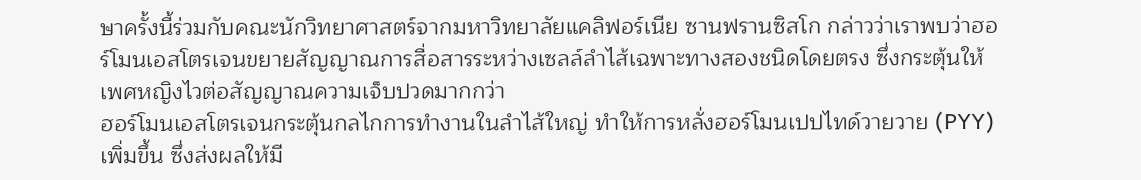ษาครั้งนี้ร่วมกับคณะนักวิทยาศาสตร์จากมหาวิทยาลัยแคลิฟอร์เนีย ซานฟรานซิสโก กล่าวว่าเราพบว่าฮอร์โมนเอสโตรเจนขยายสัญญาณการสื่อสารระหว่างเซลล์ลำไส้เฉพาะทางสองชนิดโดยตรง ซึ่งกระตุ้นให้เพศหญิงไวต่อสัญญาณความเจ็บปวดมากกว่า
ฮอร์โมนเอสโตรเจนกระตุ้นกลไกการทำงานในลำไส้ใหญ่ ทำให้การหลั่งฮอร์โมนเปปไทด์วายวาย (PYY) เพิ่มขึ้น ซึ่งส่งผลให้มี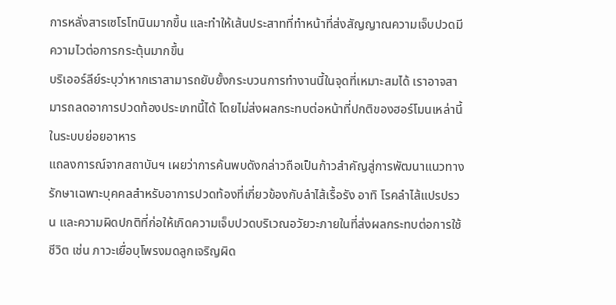การหลั่งสารเซโรโทนินมากขึ้น และทำให้เส้นประสาทที่ทำหน้าที่ส่งสัญญาณความเจ็บปวดมีความไวต่อการกระตุ้นมากขึ้น
บริเออร์ลีย์ระบุว่าหากเราสามารถยับยั้งกระบวนการทำงานนี้ในจุดที่เหมาะสมได้ เราอาจสามารถลดอาการปวดท้องประเภทนี้ได้ โดยไม่ส่งผลกระทบต่อหน้าที่ปกติของฮอร์โมนเหล่านี้ในระบบย่อยอาหาร
แถลงการณ์จากสถาบันฯ เผยว่าการค้นพบดังกล่าวถือเป็นก้าวสำคัญสู่การพัฒนาแนวทางรักษาเฉพาะบุคคลสำหรับอาการปวดท้องที่เกี่ยวข้องกับลำไส้เรื้อรัง อาทิ โรคลำไส้แปรปรวน และความผิดปกติที่ก่อให้เกิดความเจ็บปวดบริเวณอวัยวะภายในที่ส่งผลกระทบต่อการใช้ชีวิต เช่น ภาวะเยื่อบุโพรงมดลูกเจริญผิด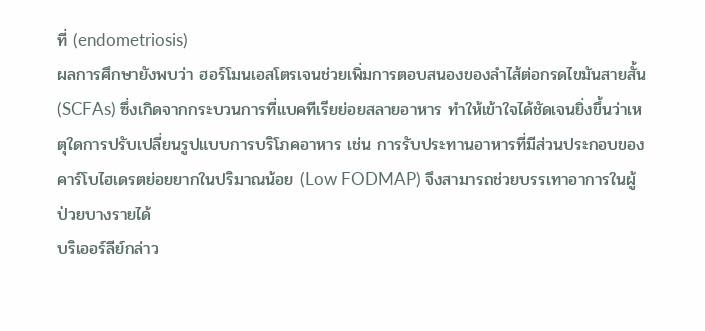ที่ (endometriosis)
ผลการศึกษายังพบว่า ฮอร์โมนเอสโตรเจนช่วยเพิ่มการตอบสนองของลำไส้ต่อกรดไขมันสายสั้น (SCFAs) ซึ่งเกิดจากกระบวนการที่แบคทีเรียย่อยสลายอาหาร ทำให้เข้าใจได้ชัดเจนยิ่งขึ้นว่าเหตุใดการปรับเปลี่ยนรูปแบบการบริโภคอาหาร เช่น การรับประทานอาหารที่มีส่วนประกอบของคาร์โบไฮเดรตย่อยยากในปริมาณน้อย (Low FODMAP) จึงสามารถช่วยบรรเทาอาการในผู้ป่วยบางรายได้
บริเออร์ลีย์กล่าว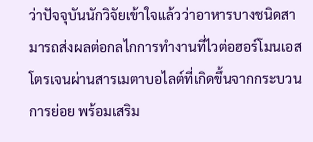ว่าปัจจุบันนักวิจัยเข้าใจแล้วว่าอาหารบางชนิดสามารถส่งผลต่อกลไกการทำงานที่ไวต่อฮอร์โมนเอสโตรเจนผ่านสารเมตาบอไลต์ที่เกิดขึ้นจากกระบวนการย่อย พร้อมเสริม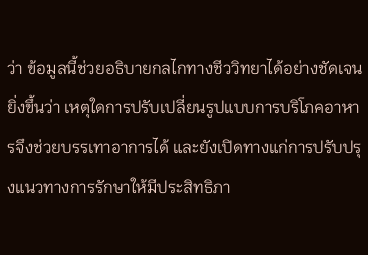ว่า ข้อมูลนี้ช่วยอธิบายกลไกทางชีววิทยาได้อย่างชัดเจนยิ่งขึ้นว่า เหตุใดการปรับเปลี่ยนรูปแบบการบริโภคอาหารจึงช่วยบรรเทาอาการได้ และยังเปิดทางแก่การปรับปรุงแนวทางการรักษาให้มีประสิทธิภา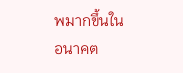พมากขึ้นในอนาคต